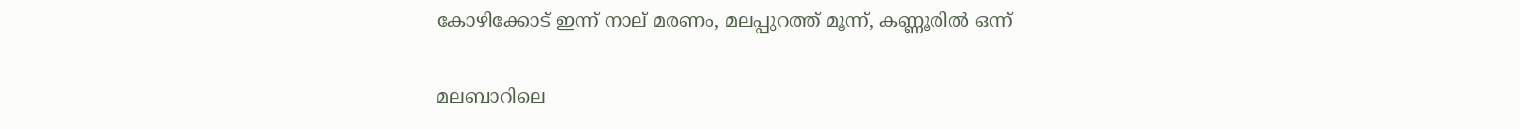കോഴിക്കോട് ഇന്ന് നാല് മരണം, മലപ്പുറത്ത് മൂന്ന്, കണ്ണൂരില്‍ ഒന്ന്

മലബാറിലെ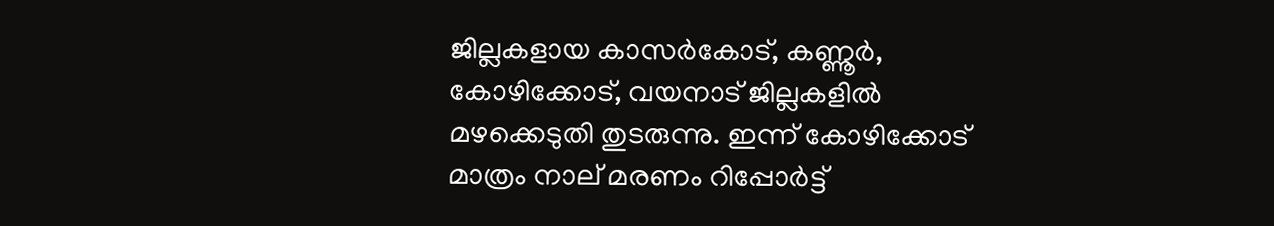ജില്ലകളായ കാസര്‍കോട്, കണ്ണൂര്‍, കോഴിക്കോട്, വയനാട് ജില്ലകളില്‍ മഴക്കെടുതി തുടരുന്നു. ഇന്ന് കോഴിക്കോട് മാത്രം നാല് മരണം റിപ്പോര്‍ട്ട്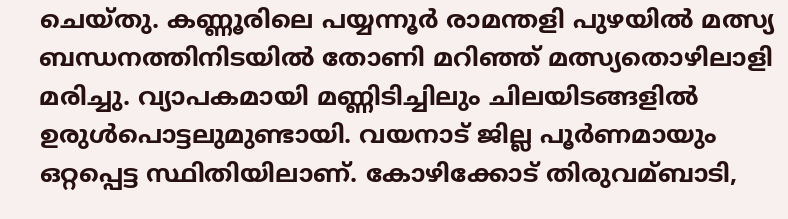ചെയ്തു. കണ്ണൂരിലെ പയ്യന്നൂര്‍ രാമന്തളി പുഴയില്‍ മത്സ്യ ബന്ധനത്തിനിടയില്‍ തോണി മറിഞ്ഞ് മത്സ്യതൊഴിലാളി മരിച്ചു. വ്യാപകമായി മണ്ണിടിച്ചിലും ചിലയിടങ്ങളില്‍ ഉരുള്‍പൊട്ടലുമുണ്ടായി. വയനാട് ജില്ല പൂര്‍ണമായും ഒറ്റപ്പെട്ട സ്ഥിതിയിലാണ്. കോഴിക്കോട് തിരുവമ്ബാടി,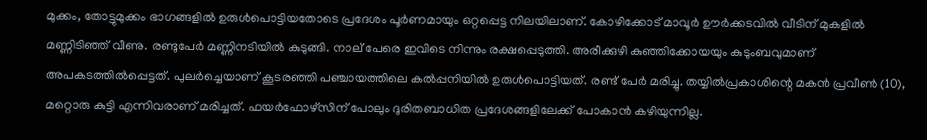മുക്കം, തോട്ടുമുക്കം ഭാഗങ്ങളില്‍ ഉരുള്‍പൊട്ടിയതോടെ പ്രദേശം പൂര്‍ണമായും ഒറ്റപ്പെട്ട നിലയിലാണ്. കോഴിക്കോട് മാവൂര്‍ ഊര്‍ക്കടവില്‍ വീടിന് മുകളില്‍ മണ്ണിടിഞ്ഞ് വീണു. രണ്ടുപേര്‍ മണ്ണിനടിയില്‍ കുടുങ്ങി. നാല് പേരെ ഇവിടെ നിന്നും രക്ഷപ്പെടുത്തി. അരീക്കുഴി കുഞ്ഞിക്കോയയും കുടുംബവുമാണ് അപകടത്തില്‍പ്പെട്ടത്. പുലര്‍ച്ചെയാണ് കൂടരഞ്ഞി പഞ്ചായത്തിലെ കല്‍പ്പനിയില്‍ ഉരുള്‍പൊട്ടിയത്. രണ്ട് പേര്‍ മരിച്ചു. തയ്യില്‍പ്രകാശിന്റെ മകന്‍ പ്രവീണ്‍ (10), മറ്റൊരു കുട്ടി എന്നിവരാണ് മരിച്ചത്. ഫയര്‍ഫോഴ്സിന് പോലും ദുരിതബാധിത പ്രദേശങ്ങളിലേക്ക് പോകാന്‍ കഴിയുന്നില്ല.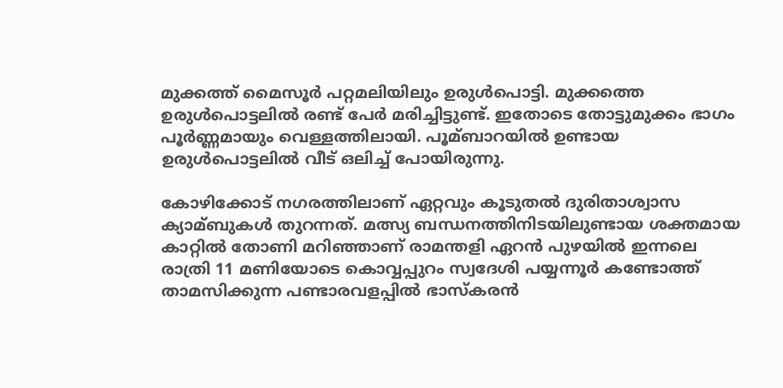മുക്കത്ത് മൈസൂര്‍ പറ്റമലിയിലും ഉരുള്‍പൊട്ടി. മുക്കത്തെ ഉരുള്‍പൊട്ടലില്‍ രണ്ട് പേര്‍ മരിച്ചിട്ടുണ്ട്. ഇതോടെ തോട്ടുമുക്കം ഭാഗം പൂര്‍ണ്ണമായും വെള്ളത്തിലായി. പൂമ്ബാറയില്‍ ഉണ്ടായ ഉരുള്‍പൊട്ടലില്‍ വീട് ഒലിച്ച്‌ പോയിരുന്നു.

കോഴിക്കോട് നഗരത്തിലാണ് ഏറ്റവും കൂടുതല്‍ ദുരിതാശ്വാസ ക്യാമ്ബുകള്‍ തുറന്നത്. മത്സ്യ ബന്ധനത്തിനിടയിലുണ്ടായ ശക്തമായ കാറ്റില്‍ തോണി മറിഞ്ഞാണ് രാമന്തളി ഏറന്‍ പുഴയില്‍ ഇന്നലെ രാത്രി 11 മണിയോടെ കൊവ്വപ്പുറം സ്വദേശി പയ്യന്നൂര്‍ കണ്ടോത്ത് താമസിക്കുന്ന പണ്ടാരവളപ്പില്‍ ഭാസ്‌കരന്‍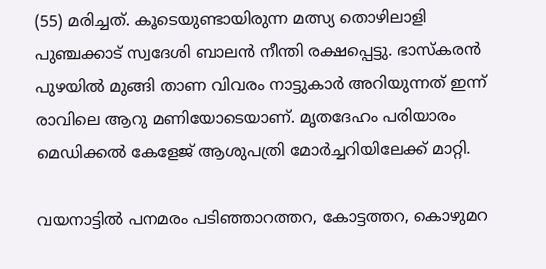(55) മരിച്ചത്. കൂടെയുണ്ടായിരുന്ന മത്സ്യ തൊഴിലാളി പുഞ്ചക്കാട് സ്വദേശി ബാലന്‍ നീന്തി രക്ഷപ്പെട്ടു. ഭാസ്‌കരന്‍ പുഴയില്‍ മുങ്ങി താണ വിവരം നാട്ടുകാര്‍ അറിയുന്നത് ഇന്ന് രാവിലെ ആറു മണിയോടെയാണ്. മൃതദേഹം പരിയാരം മെഡിക്കല്‍ കേളേജ് ആശുപത്രി മോര്‍ച്ചറിയിലേക്ക് മാറ്റി.

വയനാട്ടില്‍ പനമരം പടിഞ്ഞാറത്തറ, കോട്ടത്തറ, കൊഴുമറ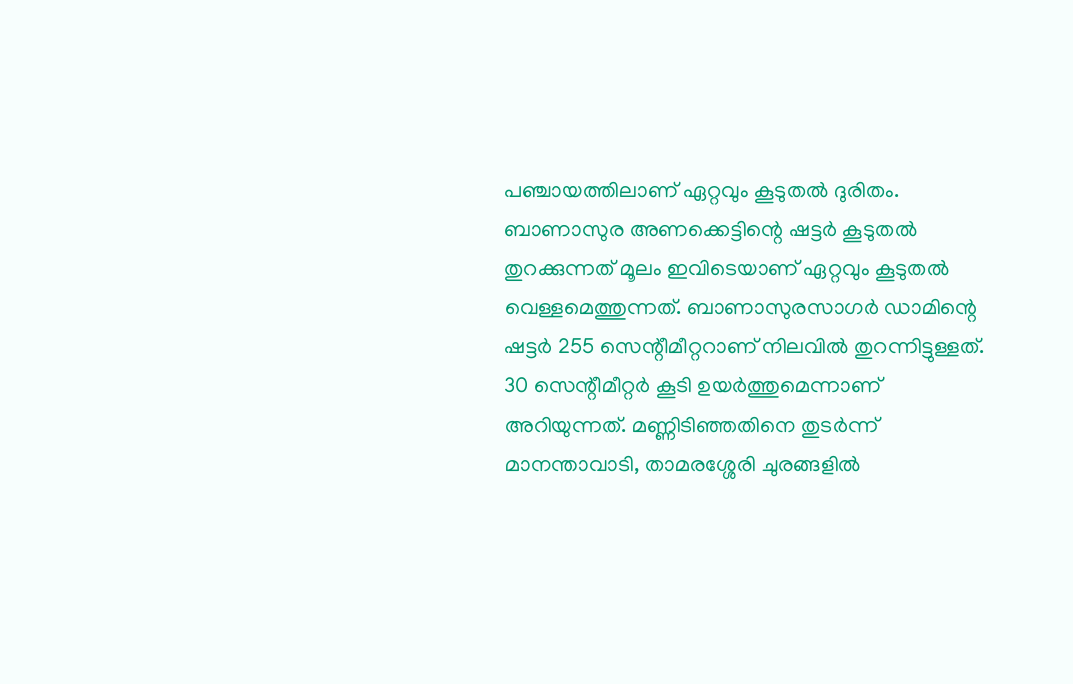പഞ്ചായത്തിലാണ് ഏറ്റവും കൂടുതല്‍ ദുരിതം. ബാണാസുര അണക്കെട്ടിന്റെ ഷട്ടര്‍ കൂടുതല്‍ തുറക്കുന്നത് മൂലം ഇവിടെയാണ് ഏറ്റവും കൂടുതല്‍ വെള്ളമെത്തുന്നത്. ബാണാസുരസാഗര്‍ ഡാമിന്റെ ഷട്ടര്‍ 255 സെന്റീമീറ്ററാണ് നിലവില്‍ തുറന്നിട്ടുള്ളത്. 30 സെന്റീമീറ്റര്‍ കൂടി ഉയര്‍ത്തുമെന്നാണ് അറിയുന്നത്. മണ്ണിടിഞ്ഞതിനെ തുടര്‍ന്ന് മാനന്താവാടി, താമരശ്ശേരി ചുരങ്ങളില്‍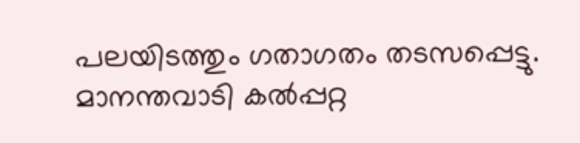പലയിടത്തും ഗതാഗതം തടസപ്പെട്ടു. മാനന്തവാടി കല്‍പ്പറ്റ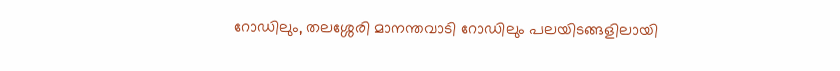റോഡിലും, തലശ്ശേരി മാനന്തവാടി റോഡിലും പലയിടങ്ങളിലായി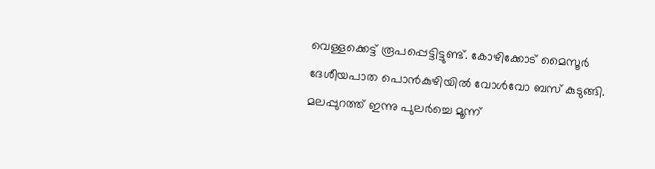വെള്ളക്കെട്ട് രൂപപ്പെട്ടിട്ടുണ്ട്. കോഴിക്കോട് മൈസൂര്‍ ദേശീയപാത പൊന്‍കുഴിയില്‍ വോള്‍വോ ബസ് കുടുങ്ങി. മലപ്പുറത്ത് ഇന്നു പുലര്‍ച്ചെ മൂന്ന്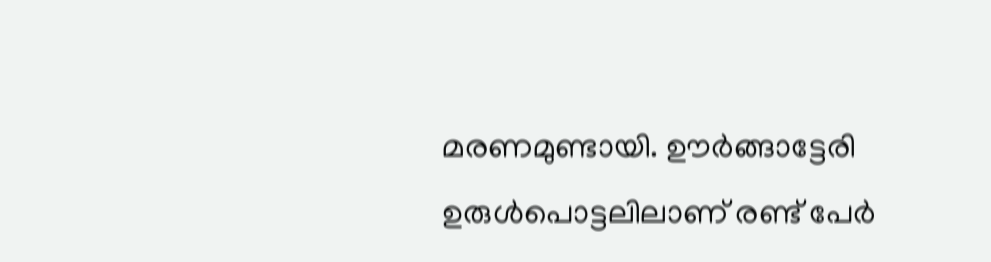മരണമുണ്ടായി. ഊര്‍ങ്ങാട്ടേരി ഉരുള്‍പൊട്ടലിലാണ് രണ്ട് പേര്‍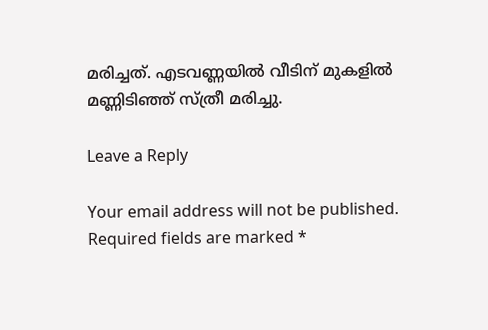മരിച്ചത്. എടവണ്ണയില്‍ വീടിന് മുകളില്‍ മണ്ണിടിഞ്ഞ് സ്ത്രീ മരിച്ചു.

Leave a Reply

Your email address will not be published. Required fields are marked *